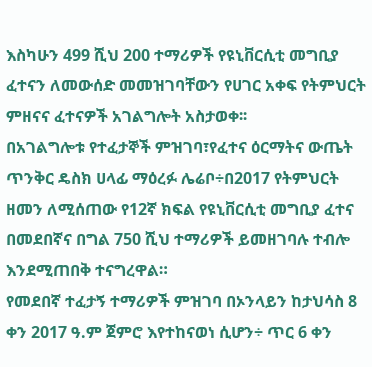እስካሁን 499 ሺህ 200 ተማሪዎች የዩኒቨርሲቲ መግቢያ ፈተናን ለመውሰድ መመዝገባቸውን የሀገር አቀፍ የትምህርት ምዘናና ፈተናዎች አገልግሎት አስታወቀ፡፡
በአገልግሎቱ የተፈታኞች ምዝገባ፣የፈተና ዕርማትና ውጤት ጥንቅር ዴስክ ሀላፊ ማዕረፉ ሌሬቦ÷በ2017 የትምህርት ዘመን ለሚሰጠው የ12ኛ ክፍል የዩኒቨርሲቲ መግቢያ ፈተና በመደበኛና በግል 750 ሺህ ተማሪዎች ይመዘገባሉ ተብሎ እንደሚጠበቅ ተናግረዋል።
የመደበኛ ተፈታኝ ተማሪዎች ምዝገባ በኦንላይን ከታህሳስ 8 ቀን 2017 ዓ.ም ጀምሮ እየተከናወነ ሲሆን÷ ጥር 6 ቀን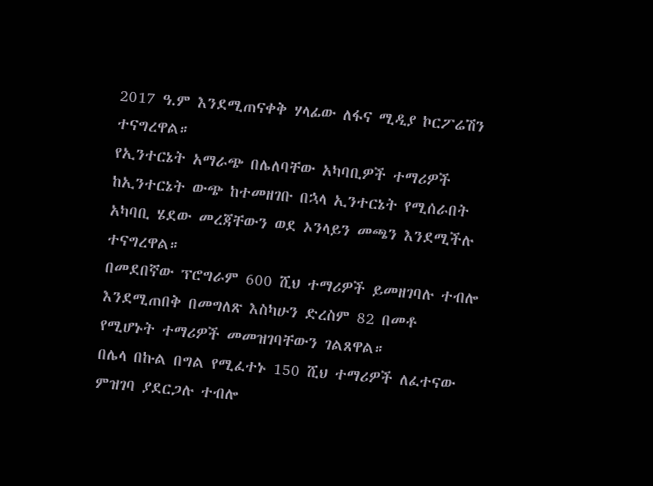2017 ዓ.ም እንደሚጠናቀቅ ሃላፊው ለፋና ሚዲያ ኮርፖሬሽን ተናግረዋል።
የኢንተርኔት አማራጭ በሌለባቸው አካባቢዎች ተማሪዎች ከኢንተርኔት ውጭ ከተመዘገቡ በኋላ ኢንተርኔት የሚሰራበት አካባቢ ሄደው መረጃቸውን ወደ ኦንላይን መጫን እንደሚችሉ ተናግረዋል።
በመደበኛው ፕሮግራም 600 ሺህ ተማሪዎች ይመዘገባሉ ተብሎ እንደሚጠበቅ በመግለጽ እስካሁን ድረስም 82 በመቶ የሚሆኑት ተማሪዎች መመዝገባቸውን ገልጸዋል።
በሌላ በኩል በግል የሚፈተኑ 150 ሺህ ተማሪዎች ለፈተናው ምዝገባ ያደርጋሉ ተብሎ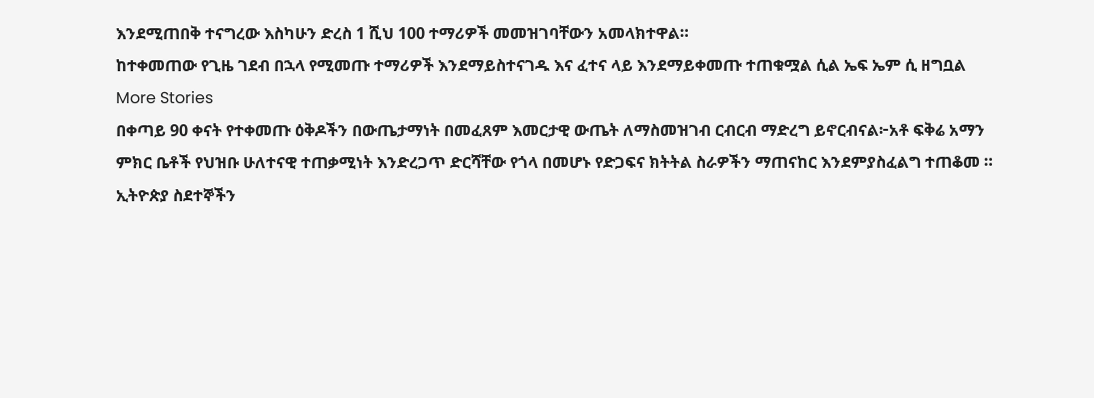እንደሚጠበቅ ተናግረው እስካሁን ድረስ 1 ሺህ 100 ተማሪዎች መመዝገባቸውን አመላክተዋል።
ከተቀመጠው የጊዜ ገደብ በኋላ የሚመጡ ተማሪዎች እንደማይስተናገዱ እና ፈተና ላይ እንደማይቀመጡ ተጠቁሟል ሲል ኤፍ ኤም ሲ ዘግቧል
More Stories
በቀጣይ 90 ቀናት የተቀመጡ ዕቅዶችን በውጤታማነት በመፈጸም እመርታዊ ውጤት ለማስመዝገብ ርብርብ ማድረግ ይኖርብናል፦አቶ ፍቅሬ አማን
ምክር ቤቶች የህዝቡ ሁለተናዊ ተጠቃሚነት እንድረጋጥ ድርሻቸው የጎላ በመሆኑ የድጋፍና ክትትል ስራዎችን ማጠናከር እንደምያስፈልግ ተጠቆመ ።
ኢትዮጵያ ስደተኞችን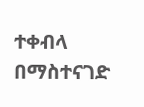ተቀብላ በማስተናገድ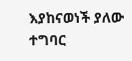እያከናወነች ያለው ተግባር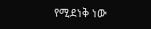የሚደነቅ ነው